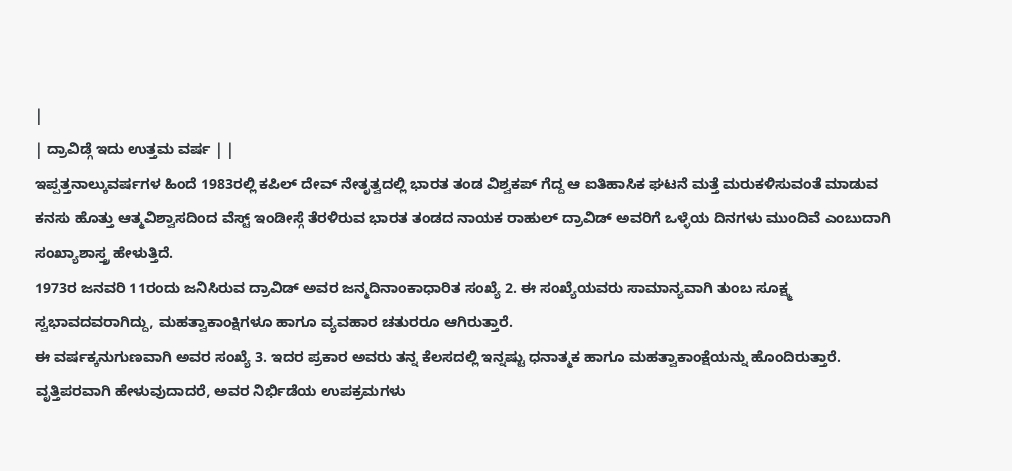|
| ದ್ರಾವಿಡ್ಗೆ ಇದು ಉತ್ತಮ ವರ್ಷ | |
ಇಪ್ಪತ್ತನಾಲ್ಕುವರ್ಷಗಳ ಹಿಂದೆ 1983ರಲ್ಲಿ ಕಪಿಲ್ ದೇವ್ ನೇತೃತ್ವದಲ್ಲಿ ಭಾರತ ತಂಡ ವಿಶ್ವಕಪ್ ಗೆದ್ದ ಆ ಐತಿಹಾಸಿಕ ಘಟನೆ ಮತ್ತೆ ಮರುಕಳಿಸುವಂತೆ ಮಾಡುವ ಕನಸು ಹೊತ್ತು ಆತ್ಮವಿಶ್ವಾಸದಿಂದ ವೆಸ್ಟ್ ಇಂಡೀಸ್ಗೆ ತೆರಳಿರುವ ಭಾರತ ತಂಡದ ನಾಯಕ ರಾಹುಲ್ ದ್ರಾವಿಡ್ ಅವರಿಗೆ ಒಳ್ಳೆಯ ದಿನಗಳು ಮುಂದಿವೆ ಎಂಬುದಾಗಿ ಸಂಖ್ಯಾಶಾಸ್ತ್ರ ಹೇಳುತ್ತಿದೆ.
1973ರ ಜನವರಿ 11ರಂದು ಜನಿಸಿರುವ ದ್ರಾವಿಡ್ ಅವರ ಜನ್ಮದಿನಾಂಕಾಧಾರಿತ ಸಂಖ್ಯೆ 2. ಈ ಸಂಖ್ಯೆಯವರು ಸಾಮಾನ್ಯವಾಗಿ ತುಂಬ ಸೂಕ್ಷ್ಮ ಸ್ವಭಾವದವರಾಗಿದ್ದು, ಮಹತ್ವಾಕಾಂಕ್ಷಿಗಳೂ ಹಾಗೂ ವ್ಯವಹಾರ ಚತುರರೂ ಆಗಿರುತ್ತಾರೆ.
ಈ ವರ್ಷಕ್ಕನುಗುಣವಾಗಿ ಅವರ ಸಂಖ್ಯೆ 3. ಇದರ ಪ್ರಕಾರ ಅವರು ತನ್ನ ಕೆಲಸದಲ್ಲಿ ಇನ್ನಷ್ಟು ಧನಾತ್ಮಕ ಹಾಗೂ ಮಹತ್ವಾಕಾಂಕ್ಷೆಯನ್ನು ಹೊಂದಿರುತ್ತಾರೆ.
ವೃತ್ತಿಪರವಾಗಿ ಹೇಳುವುದಾದರೆ, ಅವರ ನಿರ್ಭಿಡೆಯ ಉಪಕ್ರಮಗಳು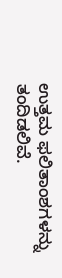ಉತ್ತಮ ಫಲಿತಾಂಶಗಳನ್ನು ತಂದಿಡಲಿವೆ.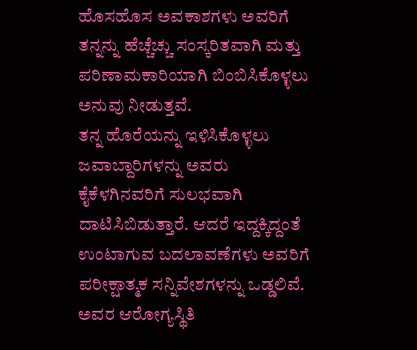ಹೊಸಹೊಸ ಅವಕಾಶಗಳು ಅವರಿಗೆ ತನ್ನನ್ನು ಹೆಚ್ಚೆಚ್ಚು ಸಂಸ್ಕರಿತವಾಗಿ ಮತ್ತು ಪರಿಣಾಮಕಾರಿಯಾಗಿ ಬಿಂಬಿಸಿಕೊಳ್ಳಲು ಅನುವು ನೀಡುತ್ತವೆ.
ತನ್ನ ಹೊರೆಯನ್ನು ಇಳಿಸಿಕೊಳ್ಳಲು ಜವಾಬ್ದಾರಿಗಳನ್ನು ಅವರು ಕೈಕೆಳಗಿನವರಿಗೆ ಸುಲಭವಾಗಿ ದಾಟಿಸಿಬಿಡುತ್ತಾರೆ. ಆದರೆ ಇದ್ದಕ್ಕಿದ್ದಂತೆ ಉಂಟಾಗುವ ಬದಲಾವಣೆಗಳು ಅವರಿಗೆ ಪರೀಕ್ಷಾತ್ಮಕ ಸನ್ನಿವೇಶಗಳನ್ನು ಒಡ್ಡಲಿವೆ.
ಅವರ ಆರೋಗ್ಯಸ್ಥಿತಿ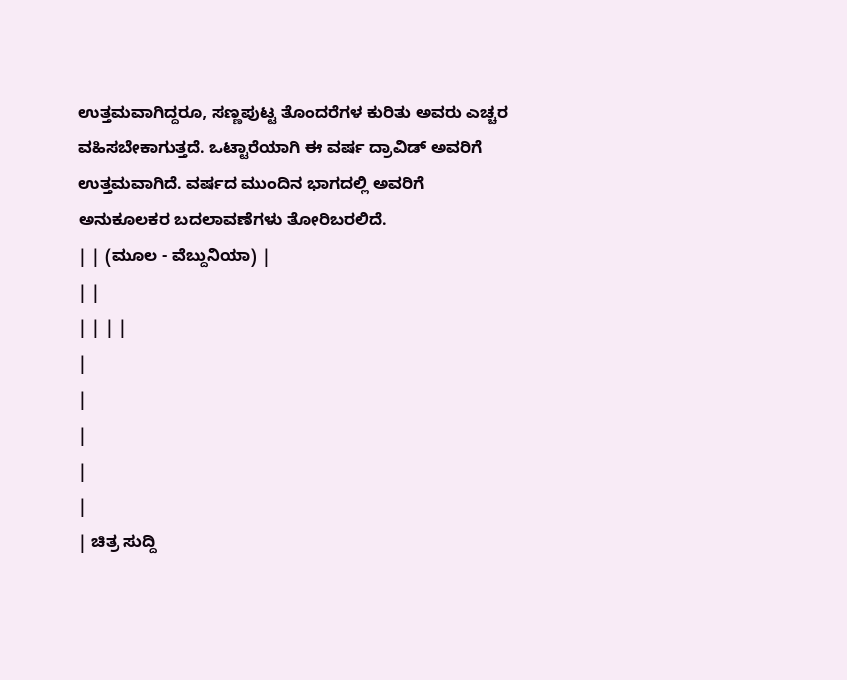ಉತ್ತಮವಾಗಿದ್ದರೂ, ಸಣ್ಣಪುಟ್ಟ ತೊಂದರೆಗಳ ಕುರಿತು ಅವರು ಎಚ್ಚರ ವಹಿಸಬೇಕಾಗುತ್ತದೆ. ಒಟ್ಟಾರೆಯಾಗಿ ಈ ವರ್ಷ ದ್ರಾವಿಡ್ ಅವರಿಗೆ ಉತ್ತಮವಾಗಿದೆ. ವರ್ಷದ ಮುಂದಿನ ಭಾಗದಲ್ಲಿ ಅವರಿಗೆ ಅನುಕೂಲಕರ ಬದಲಾವಣೆಗಳು ತೋರಿಬರಲಿದೆ.
| | (ಮೂಲ - ವೆಬ್ದುನಿಯಾ) |
| |
| | | |
|
|
|
|
|
| ಚಿತ್ರ ಸುದ್ದಿ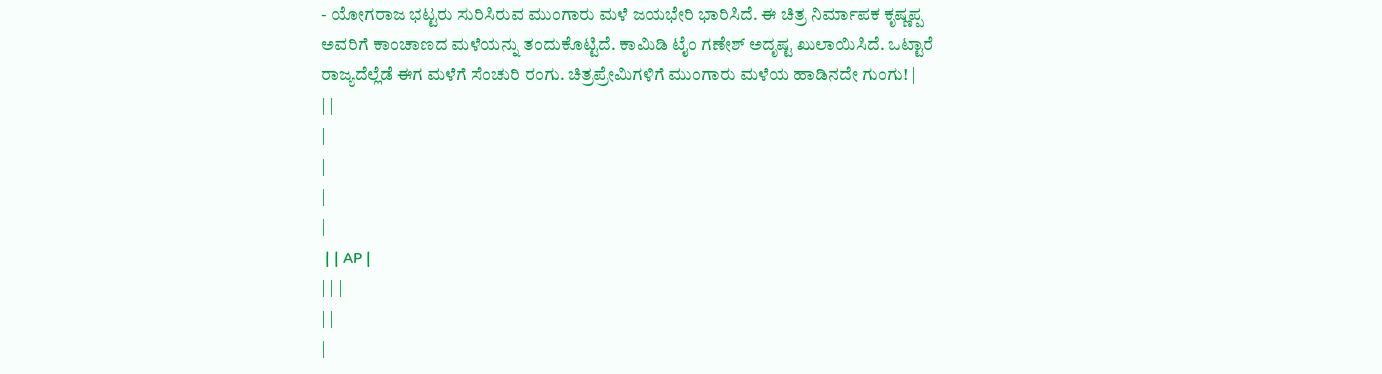- ಯೋಗರಾಜ ಭಟ್ಟರು ಸುರಿಸಿರುವ ಮುಂಗಾರು ಮಳೆ ಜಯಭೇರಿ ಭಾರಿಸಿದೆ. ಈ ಚಿತ್ರ ನಿರ್ಮಾಪಕ ಕೃಷ್ಣಪ್ಪ ಅವರಿಗೆ ಕಾಂಚಾಣದ ಮಳೆಯನ್ನು ತಂದುಕೊಟ್ಟಿದೆ. ಕಾಮಿಡಿ ಟೈಂ ಗಣೇಶ್ ಅದೃಷ್ಟ ಖುಲಾಯಿಸಿದೆ. ಒಟ್ಟಾರೆ ರಾಜ್ಯದೆಲ್ಲೆಡೆ ಈಗ ಮಳೆಗೆ ಸೆಂಚುರಿ ರಂಗು. ಚಿತ್ರಪ್ರೇಮಿಗಳಿಗೆ ಮುಂಗಾರು ಮಳೆಯ ಹಾಡಿನದೇ ಗುಂಗು! |
| |
|
|
|
|
 | | AP |
| | |
| |
|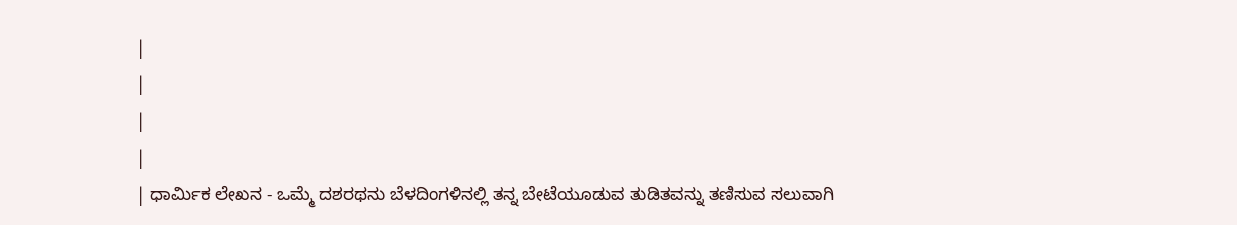|
|
|
|
| ಧಾರ್ಮಿಕ ಲೇಖನ - ಒಮ್ಮೆ ದಶರಥನು ಬೆಳದಿಂಗಳಿನಲ್ಲಿ ತನ್ನ ಬೇಟೆಯೂಡುವ ತುಡಿತವನ್ನು ತಣಿಸುವ ಸಲುವಾಗಿ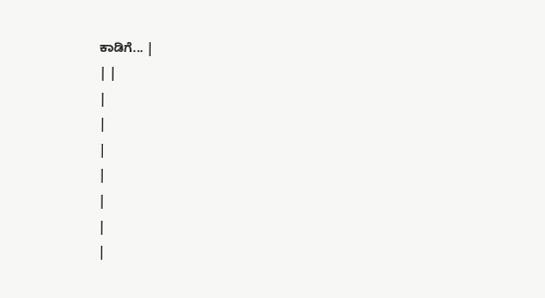ಕಾಡಿಗೆ... |
| |
|
|
|
|
|
|
|